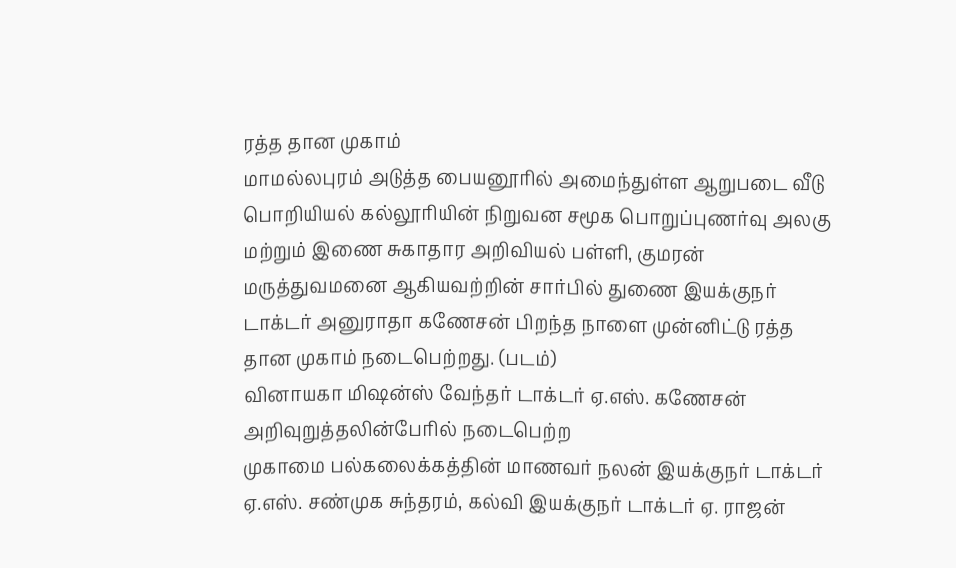ரத்த தான முகாம்
மாமல்லபுரம் அடுத்த பையனூரில் அமைந்துள்ள ஆறுபடை வீடு பொறியியல் கல்லூரியின் நிறுவன சமூக பொறுப்புணர்வு அலகு மற்றும் இணை சுகாதார அறிவியல் பள்ளி, குமரன் மருத்துவமனை ஆகியவற்றின் சார்பில் துணை இயக்குநர் டாக்டர் அனுராதா கணேசன் பிறந்த நாளை முன்னிட்டு ரத்த தான முகாம் நடைபெற்றது. (படம்)
வினாயகா மிஷன்ஸ் வேந்தர் டாக்டர் ஏ.எஸ். கணேசன் அறிவுறுத்தலின்பேரில் நடைபெற்ற
முகாமை பல்கலைக்கத்தின் மாணவர் நலன் இயக்குநர் டாக்டர் ஏ.எஸ். சண்முக சுந்தரம், கல்வி இயக்குநர் டாக்டர் ஏ. ராஜன்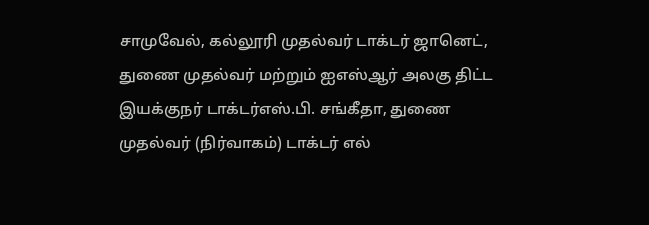சாமுவேல், கல்லூரி முதல்வர் டாக்டர் ஜானெட், துணை முதல்வர் மற்றும் ஐஎஸ்ஆர் அலகு திட்ட இயக்குநர் டாக்டர்எஸ்.பி. சங்கீதா, துணை முதல்வர் (நிர்வாகம்) டாக்டர் எல்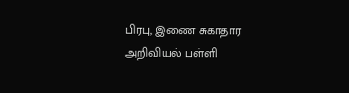பிரபு, இணை சுகாதார அறிவியல் பள்ளி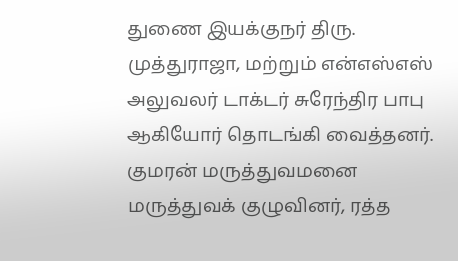துணை இயக்குநர் திரு. முத்துராஜா, மற்றும் என்எஸ்எஸ் அலுவலர் டாக்டர் சுரேந்திர பாபு ஆகியோர் தொடங்கி வைத்தனர்.
குமரன் மருத்துவமனை மருத்துவக் குழுவினர், ரத்த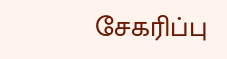சேகரிப்பு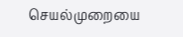செயல்முறையை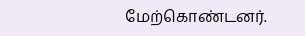மேற்கொண்டனர்.